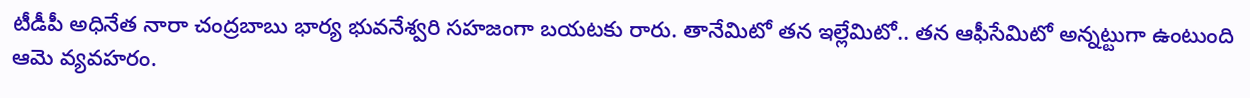టీడీపీ అధినేత నారా చంద్రబాబు భార్య భువనేశ్వరి సహజంగా బయటకు రారు. తానేమిటో తన ఇల్లేమిటో.. తన ఆఫీసేమిటో అన్నట్టుగా ఉంటుంది ఆమె వ్యవహరం.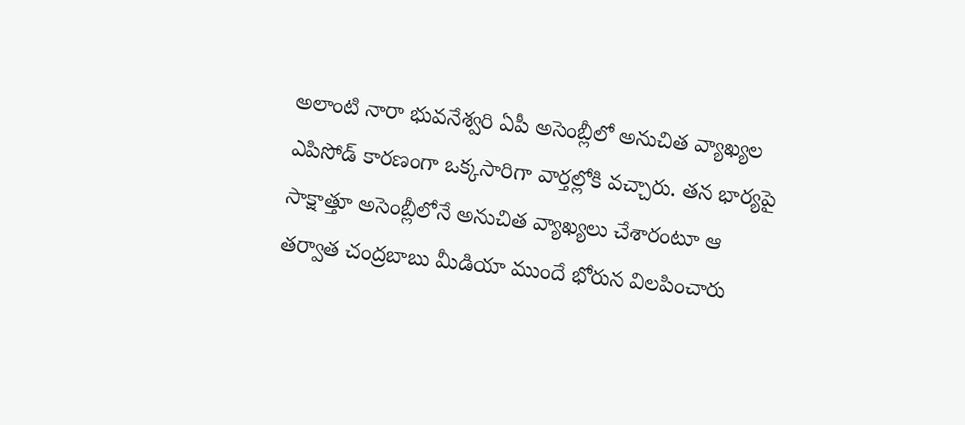అలాంటి నారా భువనేశ్వరి ఏపీ అసెంబ్లీలో అనుచిత వ్యాఖ్యల ఎపిసోడ్ కారణంగా ఒక్కసారిగా వార్తల్లోకి వచ్చారు. తన భార్యపై సాక్షాత్తూ అసెంబ్లీలోనే అనుచిత వ్యాఖ్యలు చేశారంటూ ఆ తర్వాత చంద్రబాబు మీడియా ముందే భోరున విలపించారు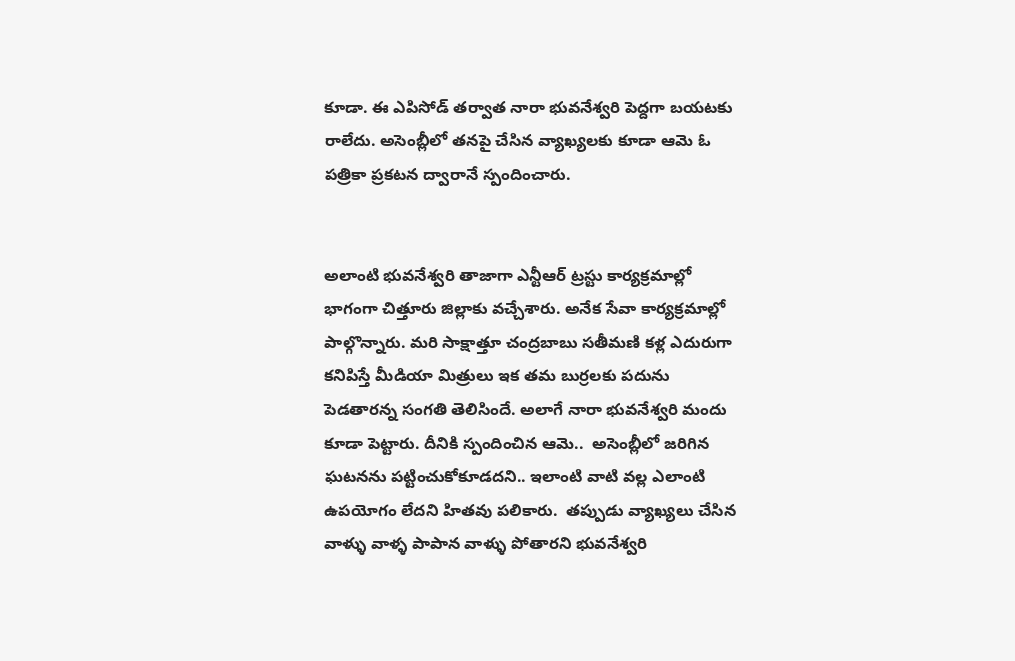కూడా. ఈ ఎపిసోడ్ తర్వాత నారా భువనేశ్వరి పెద్దగా బయటకు రాలేదు. అసెంబ్లీలో తనపై చేసిన వ్యాఖ్యలకు కూడా ఆమె ఓ పత్రికా ప్రకటన ద్వారానే స్పందించారు.


అలాంటి భువనేశ్వరి తాజాగా ఎన్టీఆర్ ట్రస్టు కార్యక్రమాల్లో భాగంగా చిత్తూరు జిల్లాకు వచ్చేశారు. అనేక సేవా కార్యక్రమాల్లో పాల్గొన్నారు. మరి సాక్షాత్తూ చంద్రబాబు సతీమణి కళ్ల ఎదురుగా కనిపిస్తే మీడియా మిత్రులు ఇక తమ బుర్రలకు పదును పెడతారన్న సంగతి తెలిసిందే. అలాగే నారా భువనేశ్వరి మందు కూడా పెట్టారు. దీనికి స్పందించిన ఆమె..  అసెంబ్లీలో జరిగిన ఘటనను పట్టించుకోకూడదని.. ఇలాంటి వాటి వల్ల ఎలాంటి ఉపయోగం లేదని హితవు పలికారు.  తప్పుడు వ్యాఖ్యలు చేసిన వాళ్ళు వాళ్ళ పాపాన వాళ్ళు పోతారని భువనేశ్వరి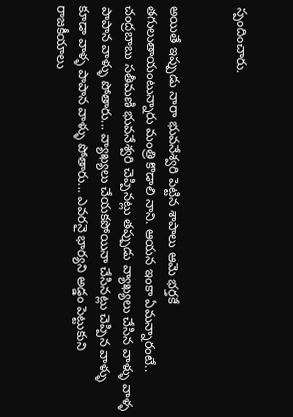స్పందించారు.


అయితే ఇప్పుడు నారా భువనేశ్వరి పెట్టిన శాపాలు ఆమె భర్తకే తగులుతాయంటున్నారు మంత్రి కొడాలి నాని. ఆయన ఇంకా ఏమన్నారంటే.. చంద్రబాబు సతీమణి భువనేశ్వరి చెప్పినట్లు తప్పుడు వ్యాఖ్యలు చేసిన వాళ్ళు వాళ్ళ పాపాన వాళ్ళు పోతారు... వ్యాఖ్యలు చేయకపోయినా చేసినట్లు చెప్పిన వాళ్ళు కూడా వాళ్ళ పాపాన వాళ్ళు పోతారు... ఎవరనై భార్యని అడ్డం పెట్టుకుని రాజకీయాలు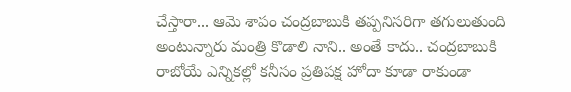చేస్తారా... ఆమె శాపం చంద్రబాబుకి తప్పనిసరిగా తగులుతుంది అంటున్నారు మంత్రి కొడాలి నాని.. అంతే కాదు.. చంద్రబాబుకి రాబోయే ఎన్నికల్లో కనీసం ప్రతిపక్ష హోదా కూడా రాకుండా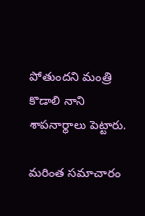పోతుందని మంత్రి కొడాలి నాని శాపనార్థాలు పెట్టారు.

మరింత సమాచారం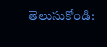తెలుసుకోండి: